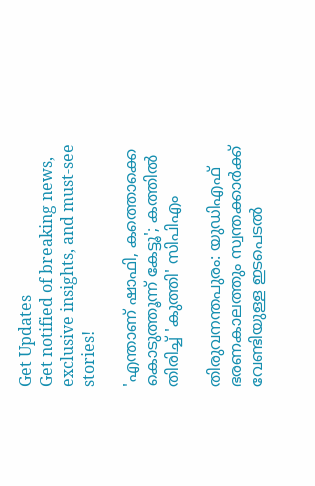Get Updates
Get notified of breaking news, exclusive insights, and must-see stories!

'എന്താണ് ഷാഫി, കത്തൊക്കെ കൊടുത്തൂന്ന് കേട്ടൂ'; കത്തിൽ തിരിച്ച് 'കുത്തി' സിപിഎം

തിരുവനന്തപുരം: യുഡിഎഫ് ഭരണകാലത്തും സ്വന്തക്കാർക്ക് വേണ്ടിയുള്ള ഇടപെടൽ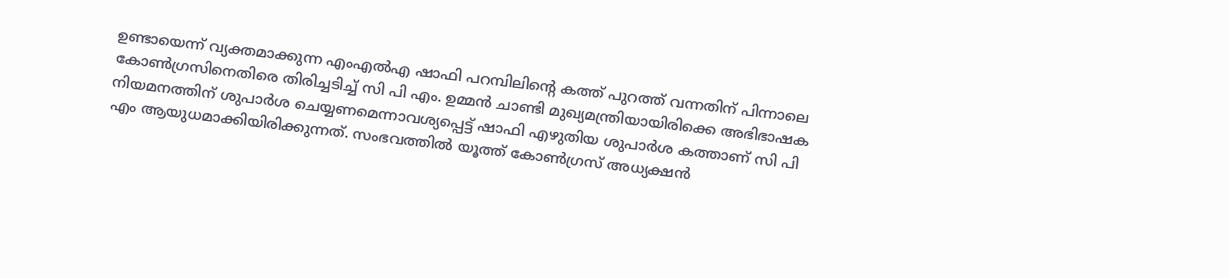ഉണ്ടായെന്ന് വ്യക്തമാക്കുന്ന എംഎൽഎ ഷാഫി പറമ്പിലിന്റെ കത്ത് പുറത്ത് വന്നതിന് പിന്നാലെ കോൺഗ്രസിനെതിരെ തിരിച്ചടിച്ച് സി പി എം. ഉമ്മൻ ചാണ്ടി മുഖ്യമന്ത്രിയായിരിക്കെ അഭിഭാഷക നിയമനത്തിന് ശുപാർശ ചെയ്യണമെന്നാവശ്യപ്പെട്ട് ഷാഫി എഴുതിയ ശുപാർശ കത്താണ് സി പി എം ആയുധമാക്കിയിരിക്കുന്നത്. സംഭവത്തിൽ യൂത്ത് കോൺഗ്രസ് അധ്യക്ഷൻ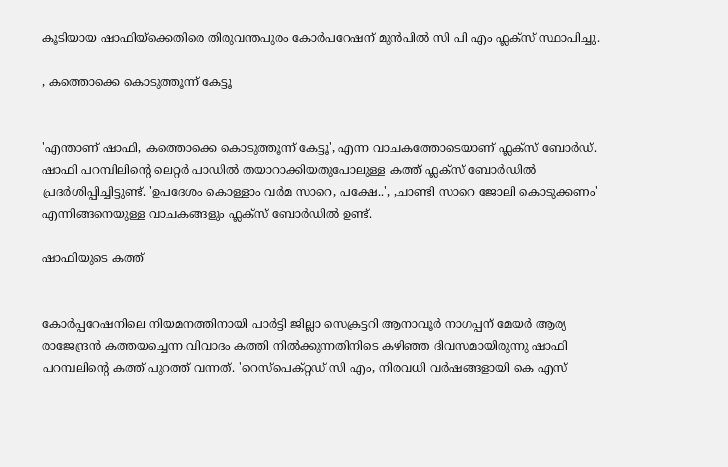കൂടിയായ ഷാഫിയ്ക്കെതിരെ തിരുവന്തപുരം കോർപറേഷന് മുൻപിൽ സി പി എം ഫ്ലക്സ് സ്ഥാപിച്ചു.

, കത്തൊക്കെ കൊടുത്തൂന്ന് കേട്ടൂ


'എന്താണ് ഷാഫി, കത്തൊക്കെ കൊടുത്തൂന്ന് കേട്ടൂ', എന്ന വാചകത്തോടെയാണ് ഫ്ലക്സ് ബോർഡ്. ഷാഫി പറമ്പിലിന്റെ ലെറ്റർ പാഡിൽ തയാറാക്കിയതുപോലുള്ള കത്ത് ഫ്ലക്സ് ബോർഡിൽ പ്രദർശിപ്പിച്ചിട്ടുണ്ട്. 'ഉപദേശം കൊള്ളാം വർമ സാറെ, പക്ഷേ..', ,ചാണ്ടി സാറെ ജോലി കൊടുക്കണം' എന്നിങ്ങനെയുള്ള വാചകങ്ങളും ഫ്ലക്സ് ബോർഡിൽ ഉണ്ട്.

ഷാഫിയുടെ കത്ത്


കോർപ്പറേഷനിലെ നിയമനത്തിനായി പാർട്ടി ജില്ലാ സെക്രട്ടറി ആനാവൂർ നാഗപ്പന് മേയ‍ർ ആര്യ രാജേന്ദ്രൻ കത്തയച്ചെന്ന വിവാദം കത്തി നിൽക്കുന്നതിനിടെ കഴിഞ്ഞ ദിവസമായിരുന്നു ഷാഫി പറമ്പലിന്റെ കത്ത് പുറത്ത് വന്നത്. 'റെസ്പെക്റ്റഡ് സി എം, നിരവധി വർഷങ്ങളായി കെ എസ്‌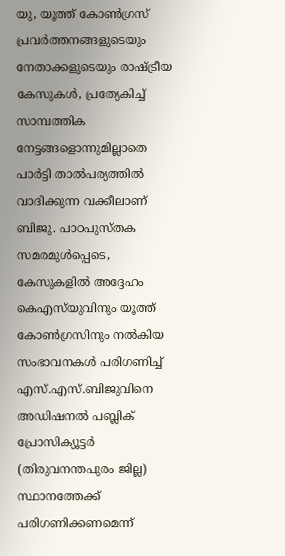യു, യൂത്ത് കോൺഗ്രസ് പ്രവർത്തനങ്ങളുടെയും നേതാക്കളുടെയും രാഷ്ട്രീയ കേസുകൾ, പ്രത്യേകിച്ച് സാമ്പത്തിക നേട്ടങ്ങളൊന്നുമില്ലാതെ പാർട്ടി താൽപര്യത്തിൽ വാദിക്കുന്ന വക്കീലാണ് ബിജു. പാഠപുസ്തക സമരമുൾപ്പെടെ, കേസുകളിൽ അദ്ദേഹം കെഎസ്‌യുവിനും യൂത്ത് കോൺഗ്രസിനും നൽകിയ സംഭാവനകൾ പരിഗണിച്ച് എസ്.എസ്.ബിജുവിനെ അഡിഷനൽ പബ്ലിക് പ്രോസിക്യൂട്ടർ (തിരുവനന്തപുരം ജില്ല) സ്ഥാനത്തേക്ക് പരിഗണിക്കണമെന്ന്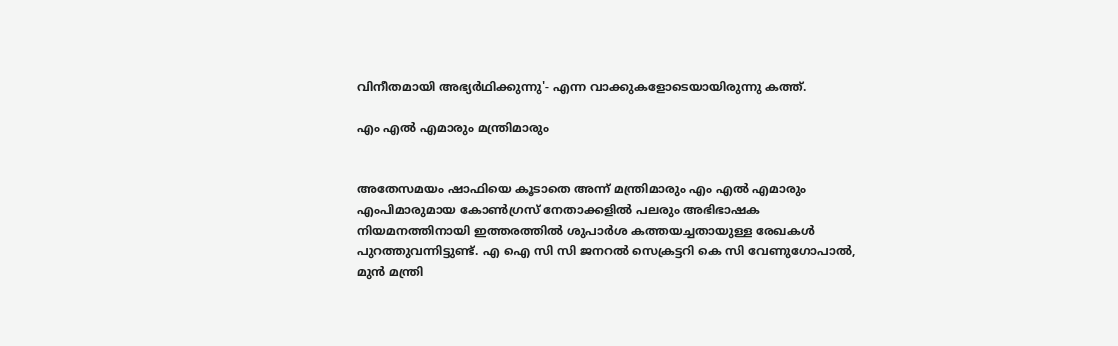വിനീതമായി അഭ്യർഥിക്കുന്നു'- എന്ന വാക്കുകളോടെയായിരുന്നു കത്ത്.

എം എൽ എമാരും മന്ത്രിമാരും


അതേസമയം ഷാഫിയെ കൂടാതെ അന്ന് മന്ത്രിമാരും എം എല്‍ എമാരും എംപിമാരുമായ കോൺഗ്രസ് നേതാക്കളിൽ പലരും അഭിഭാഷക നിയമനത്തിനായി ഇത്തരത്തിൽ ശുപാർശ കത്തയച്ചതായുള്ള രേഖകൾ പുറത്തുവന്നിട്ടുണ്ട്. എ ഐ സി സി ജനറൽ സെക്രട്ടറി കെ സി വേണുഗോപാൽ, മുൻ മന്ത്രി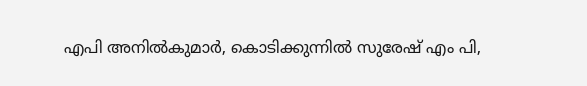എപി അനിൽകുമാർ, കൊടിക്കുന്നിൽ സുരേഷ് എം പി,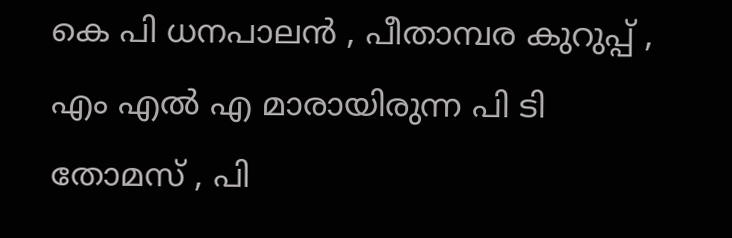കെ പി ധനപാലൻ , പീതാമ്പര കുറുപ്പ് , എം എൽ എ മാരായിരുന്ന പി ടി തോമസ് , പി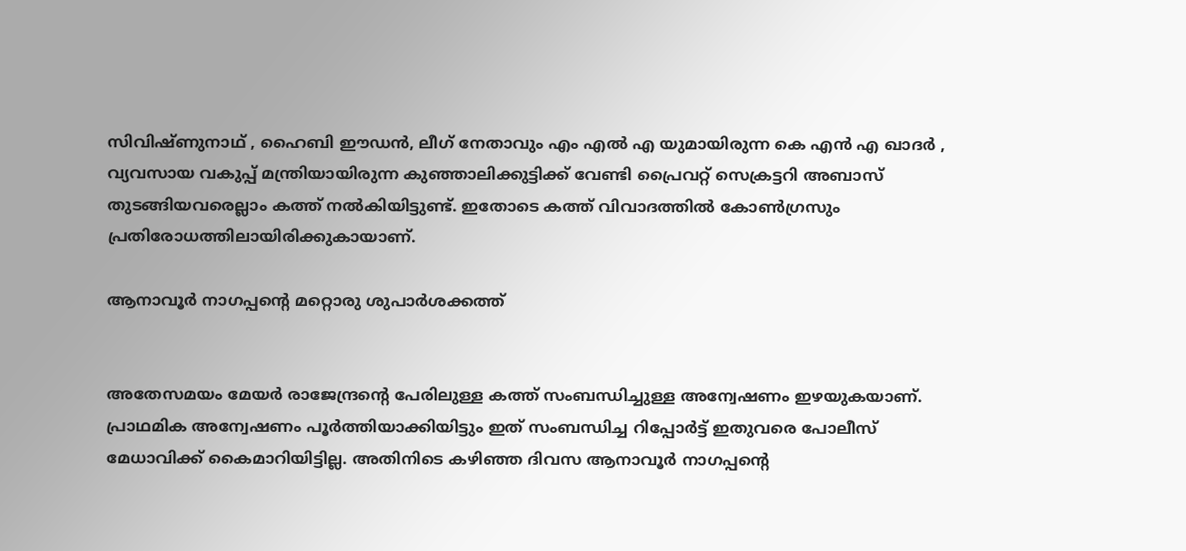സിവിഷ്ണുനാഥ് , ഹൈബി ഈഡൻ, ലീഗ് നേതാവും എം എൽ എ യുമായിരുന്ന കെ എൻ എ ഖാദർ , വ്യവസായ വകുപ്പ് മന്ത്രിയായിരുന്ന കുഞ്ഞാലിക്കുട്ടിക്ക് വേണ്ടി പ്രൈവറ്റ് സെക്രട്ടറി അബാസ് തുടങ്ങിയവരെല്ലാം കത്ത് നൽകിയിട്ടുണ്ട്. ഇതോടെ കത്ത് വിവാദത്തിൽ കോൺഗ്രസും പ്രതിരോധത്തിലായിരിക്കുകായാണ്.

ആനാവൂർ നാഗപ്പന്റെ മറ്റൊരു ശുപാർശക്കത്ത്


അതേസമയം മേയർ രാജേന്ദ്രന്റെ പേരിലുള്ള കത്ത് സംബന്ധിച്ചുള്ള അന്വേഷണം ഇഴയുകയാണ്. പ്രാഥമിക അന്വേഷണം പൂർത്തിയാക്കിയിട്ടും ഇത് സംബന്ധിച്ച റിപ്പോർട്ട് ഇതുവരെ പോലീസ് മേധാവിക്ക് കൈമാറിയിട്ടില്ല. അതിനിടെ കഴിഞ്ഞ ദിവസ ആനാവൂർ നാഗപ്പന്റെ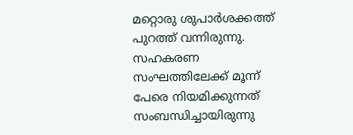മറ്റൊരു ശുപാർശക്കത്ത് പുറത്ത് വന്നിരുന്നു. സഹകരണ സംഘത്തിലേക്ക് മൂന്ന് പേരെ നിയമിക്കുന്നത് സംബന്ധിച്ചായിരുന്നു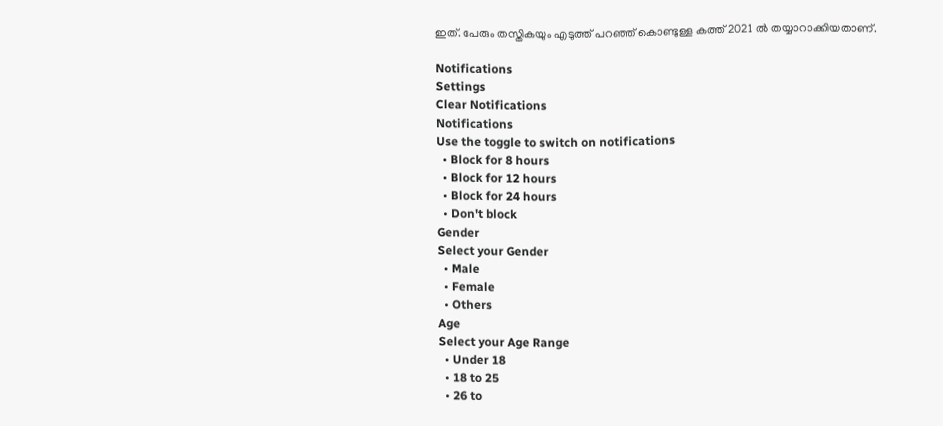ഇത്. പേരും തസ്തികയും എടുത്ത് പറഞ്ഞ് കൊണ്ടുള്ള കത്ത് 2021 ൽ തയ്യാറാക്കിയതാണ്.

Notifications
Settings
Clear Notifications
Notifications
Use the toggle to switch on notifications
  • Block for 8 hours
  • Block for 12 hours
  • Block for 24 hours
  • Don't block
Gender
Select your Gender
  • Male
  • Female
  • Others
Age
Select your Age Range
  • Under 18
  • 18 to 25
  • 26 to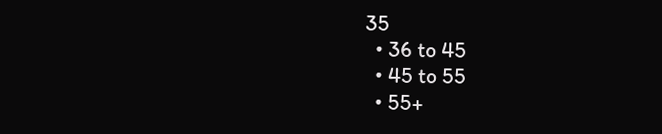35
  • 36 to 45
  • 45 to 55
  • 55+